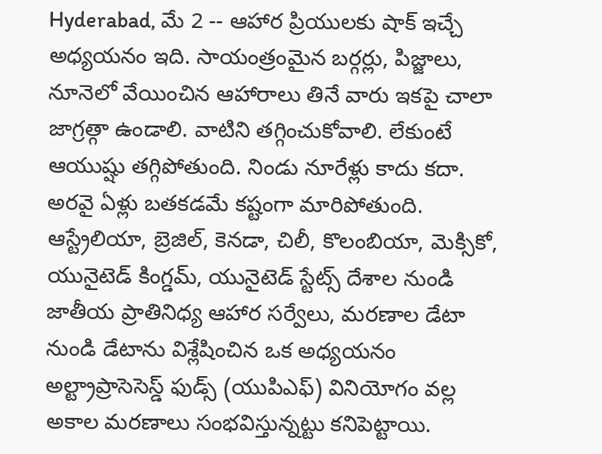Hyderabad, మే 2 -- ఆహార ప్రియులకు షాక్ ఇచ్చే అధ్యయనం ఇది. సాయంత్రంమైన బర్గర్లు, పిజ్జాలు, నూనెలో వేయించిన ఆహారాలు తినే వారు ఇకపై చాలా జాగ్రత్గా ఉండాలి. వాటిని తగ్గించుకోవాలి. లేకుంటే ఆయుష్షు తగ్గిపోతుంది. నిండు నూరేళ్లు కాదు కదా. అరవై ఏళ్లు బతకడమే కష్టంగా మారిపోతుంది.
ఆస్ట్రేలియా, బ్రెజిల్, కెనడా, చిలీ, కొలంబియా, మెక్సికో, యునైటెడ్ కింగ్డమ్, యునైటెడ్ స్టేట్స్ దేశాల నుండి జాతీయ ప్రాతినిధ్య ఆహార సర్వేలు, మరణాల డేటా నుండి డేటాను విశ్లేషించిన ఒక అధ్యయనం అల్ట్రాప్రాసెసెస్డ్ ఫుడ్స్ (యుపిఎఫ్) వినియోగం వల్ల అకాల మరణాలు సంభవిస్తున్నట్టు కనిపెట్టాయి.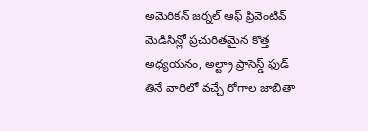అమెరికన్ జర్నల్ ఆఫ్ ప్రివెంటివ్ మెడిసిన్లో ప్రచురితమైన కొత్త అధ్యయనం, అల్ట్రా ప్రాసెస్డ్ ఫుడ్ తినే వారిలో వచ్చే రోగాల జాబితా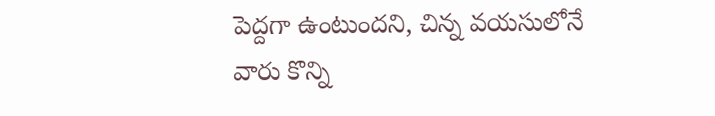పెద్దగా ఉంటుందని, చిన్న వయసులోనే వారు కొన్ని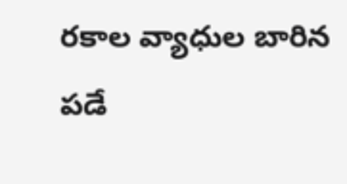రకాల వ్యాధుల బారిన పడే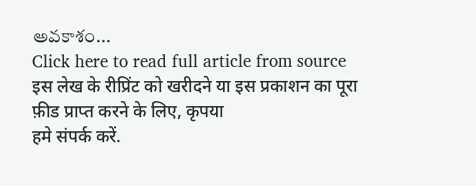అవకాశం...
Click here to read full article from source
इस लेख के रीप्रिंट को खरीदने या इस प्रकाशन का पूरा फ़ीड प्राप्त करने के लिए, कृपया
हमे संपर्क करें.